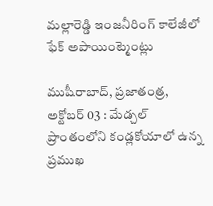మల్లారెడ్డి ఇంజనీరింగ్ కాలేజీలో ఫేక్ అపాయింట్మెంట్లు

ముషీరాబాద్, ప్రజాతంత్ర, అక్టోబర్ 03 : మేడ్చల్ ప్రాంతంలోని కండ్లకోయాలో ఉన్న ప్రముఖ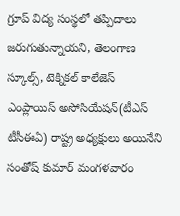గ్రూప్ విద్య సంస్థలో తప్పిదాలు జరుగుతున్నాయని, తెలంగాణ స్కూల్స్, టెక్నికల్ కాలేజెస్ ఎంప్లాయిస్ అసోసియేషన్(టీఎస్ టీసీఈఏ) రాష్ట్ర అధ్యక్షులు అయినేని సంతోష్ కుమార్ మంగళవారం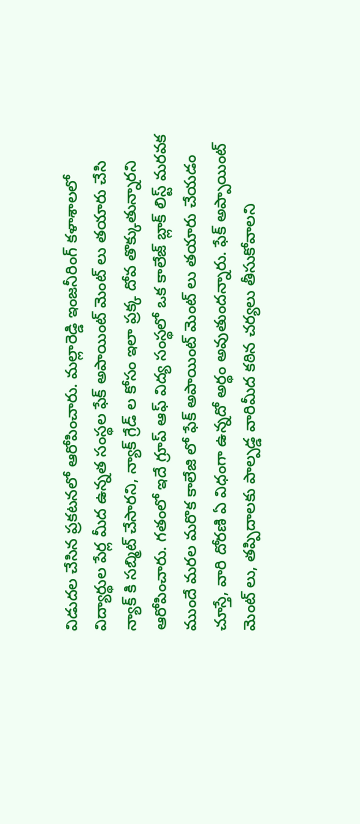విడుదల చేసిన ప్రకటనలో ఆరోపించారు. మల్లారెడ్డి ఇంజనీరింగ్ కళాశాలలో విద్యార్థుల పేర్ల మీద ఉన్నత సంస్థల ఫేక్ అపాయింట్ మెంట్ లు తయారు చేసి న్యాక్ కి సబ్మిట్ చేసారని, న్యాక్ గ్రేడ్ ల కోసం ఇలా ప్రక్క దోవ తొక్కుతున్నారని ఆరోపించారు. గతంలో ఇదే గ్రూప్ ఆఫ్ విద్య సంస్థలో ఒక కాలేజ్ బ్లాక్ లిస్ట్ మరవక ముందే మరల మరొక కాలేజి లో ఫేక్ అపాయింట్ మెంట్ లు తయారు చేయడం చూస్తే, వారి దోరణి ఏ విధంగా ఉన్నదో అర్థం అవుతుందన్నారు. ఫేక్ అప్పాయింట్ మెంట్ లు, తప్పిదాలకు పాల్పడ్డ వారిమీద కఠిన చర్యలు తీసుకోవాలని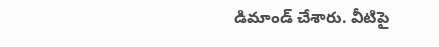డిమాండ్ చేశారు. వీటిపై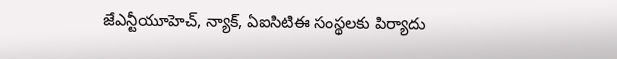జేఎన్టీయూహెచ్, న్యాక్, ఏఐసిటిఈ సంస్థలకు పిర్యాదు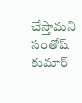చేస్తామని సంతోష్ కుమార్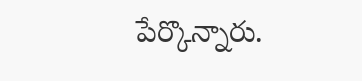పేర్కొన్నారు.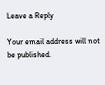Leave a Reply

Your email address will not be published.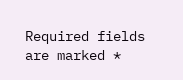Required fields are marked *